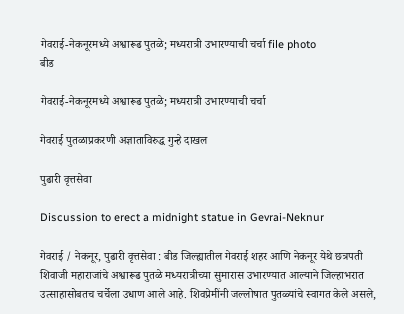गेवराई-नेकनूरमध्ये अश्वारूढ पुतळे; मध्यरात्री उभारण्याची चर्चा file photo
बीड

गेवराई-नेकनूरमध्ये अश्वारूढ पुतळे; मध्यरात्री उभारण्याची चर्चा

गेवराई पुतळाप्रकरणी अज्ञाताविरुद्ध गुन्हे दाखल

पुढारी वृत्तसेवा

Discussion to erect a midnight statue in Gevrai-Neknur

गेवराई / नेकनूर, पुढारी वृत्तसेवा : बीड जिल्ह्यातील गेवराई शहर आणि नेकनूर येथे छत्रपती शिवाजी महाराजांचे अश्वारूढ पुतळे मध्यरात्रीच्या सुमारास उभारण्यात आल्याने जिल्हाभरात उत्साहासोबतच चर्चेला उधाण आले आहे. शिवप्रेमींनी जल्लोषात पुतळ्यांचे स्वागत केले असले,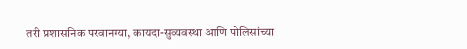तरी प्रशासनिक परवानग्या, कायदा-सुव्यवस्था आणि पोलिसांच्या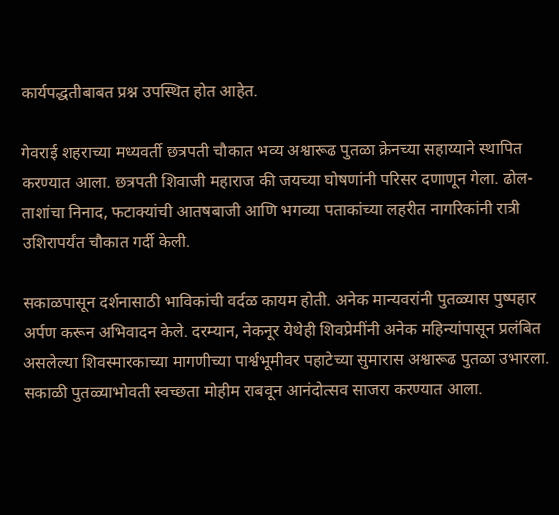कार्यपद्धतीबाबत प्रश्न उपस्थित होत आहेत.

गेवराई शहराच्या मध्यवर्ती छत्रपती चौकात भव्य अश्वारूढ पुतळा क्रेनच्या सहाय्याने स्थापित करण्यात आला. छत्रपती शिवाजी महाराज की जयच्या घोषणांनी परिसर दणाणून गेला. ढोल-ताशांचा निनाद, फटाक्यांची आतषबाजी आणि भगव्या पताकांच्या लहरीत नागरिकांनी रात्री उशिरापर्यंत चौकात गर्दी केली.

सकाळपासून दर्शनासाठी भाविकांची वर्दळ कायम होती. अनेक मान्यवरांनी पुतळ्यास पुष्पहार अर्पण करून अभिवादन केले. दरम्यान, नेकनूर येथेही शिवप्रेमींनी अनेक महिन्यांपासून प्रलंबित असलेल्या शिवस्मारकाच्या मागणीच्या पार्श्वभूमीवर पहाटेच्या सुमारास अश्वारूढ पुतळा उभारला. सकाळी पुतळ्याभोवती स्वच्छता मोहीम राबवून आनंदोत्सव साजरा करण्यात आला.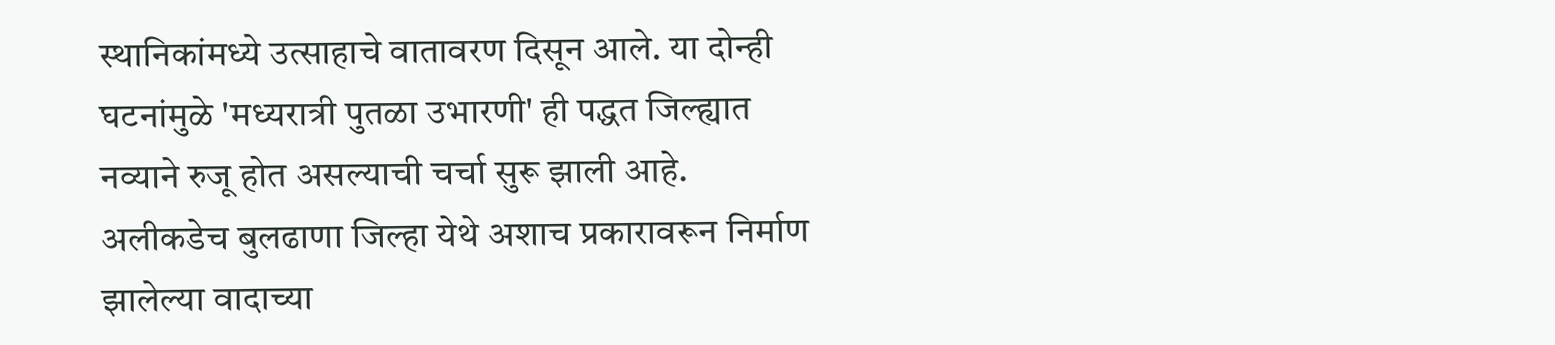स्थानिकांमध्ये उत्साहाचे वातावरण दिसून आले. या दोन्ही घटनांमुळे 'मध्यरात्री पुतळा उभारणी' ही पद्धत जिल्ह्यात नव्याने रुजू होत असल्याची चर्चा सुरू झाली आहे. अलीकडेच बुलढाणा जिल्हा येथे अशाच प्रकारावरून निर्माण झालेल्या वादाच्या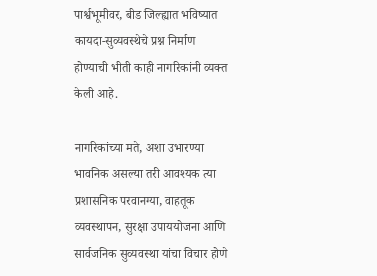पार्श्वभूमीवर, बीड जिल्ह्यात भविष्यात कायदा-सुव्यवस्थेचे प्रश्न निर्माण होण्याची भीती काही नागरिकांनी व्यक्त केली आहे.

नागरिकांच्या मते, अशा उभारण्या भावनिक असल्या तरी आवश्यक त्या प्रशासनिक परवानग्या, वाहतूक व्यवस्थापन, सुरक्षा उपाययोजना आणि सार्वजनिक सुव्यवस्था यांचा विचार होणे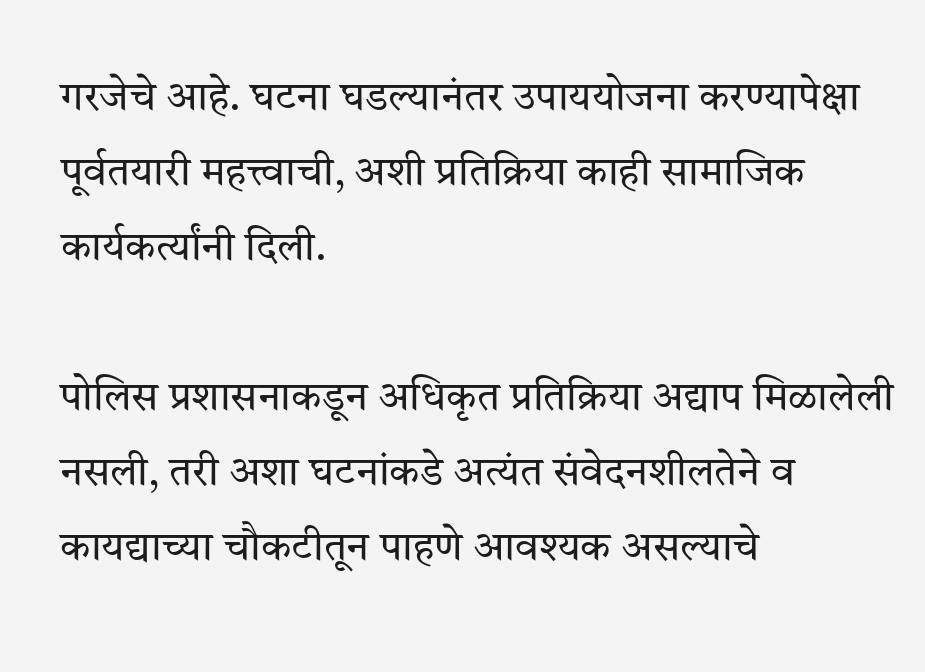गरजेचे आहे. घटना घडल्यानंतर उपाययोजना करण्यापेक्षा पूर्वतयारी महत्त्वाची, अशी प्रतिक्रिया काही सामाजिक कार्यकर्त्यांनी दिली.

पोलिस प्रशासनाकडून अधिकृत प्रतिक्रिया अद्याप मिळालेली नसली, तरी अशा घटनांकडे अत्यंत संवेदनशीलतेने व कायद्याच्या चौकटीतून पाहणे आवश्यक असल्याचे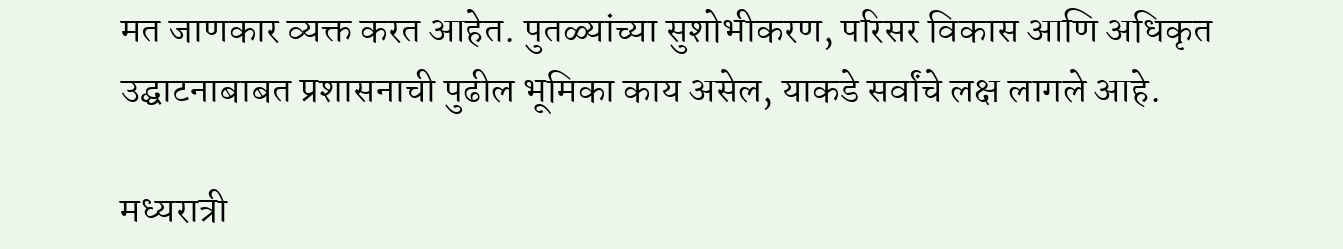मत जाणकार व्यक्त करत आहेत. पुतळ्यांच्या सुशोभीकरण, परिसर विकास आणि अधिकृत उ‌द्घाटनाबाबत प्रशासनाची पुढील भूमिका काय असेल, याकडे सर्वांचे लक्ष लागले आहे.

मध्यरात्री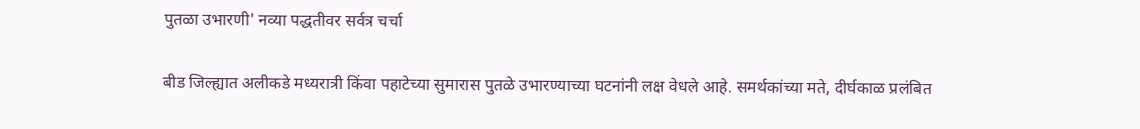पुतळा उभारणी' नव्या पद्धतीवर सर्वत्र चर्चा

बीड जिल्ह्यात अलीकडे मध्यरात्री किंवा पहाटेच्या सुमारास पुतळे उभारण्याच्या घटनांनी लक्ष वेधले आहे. समर्थकांच्या मते, दीर्घकाळ प्रलंबित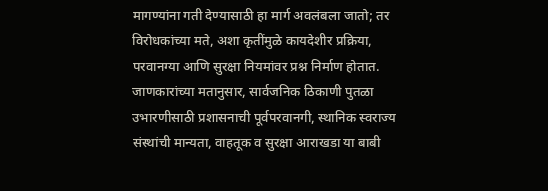मागण्यांना गती देण्यासाठी हा मार्ग अवलंबला जातो; तर विरोधकांच्या मते, अशा कृतींमुळे कायदेशीर प्रक्रिया, परवानग्या आणि सुरक्षा नियमांवर प्रश्न निर्माण होतात. जाणकारांच्या मतानुसार, सार्वजनिक ठिकाणी पुतळा उभारणीसाठी प्रशासनाची पूर्वपरवानगी, स्थानिक स्वराज्य संस्थांची मान्यता, वाहतूक व सुरक्षा आराखडा या बाबी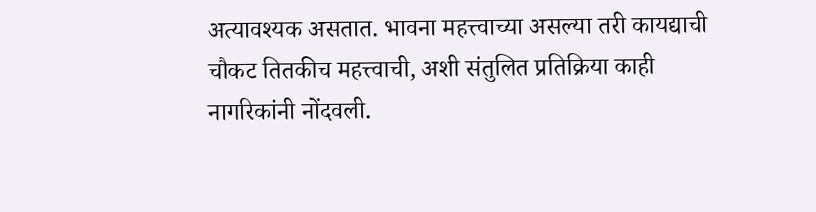अत्यावश्यक असतात. भावना महत्त्वाच्या असल्या तरी कायद्याची चौकट तितकीच महत्त्वाची, अशी संतुलित प्रतिक्रिया काही नागरिकांनी नोंदवली.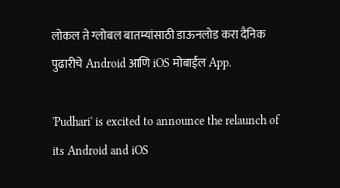लोकल ते ग्लोबल बातम्यांसाठी डाऊनलोड करा दैनिक पुढारीचे Android आणि iOS मोबाईल App.

'Pudhari' is excited to announce the relaunch of its Android and iOS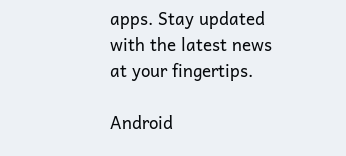apps. Stay updated with the latest news at your fingertips.

Android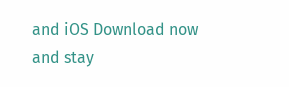and iOS Download now and stay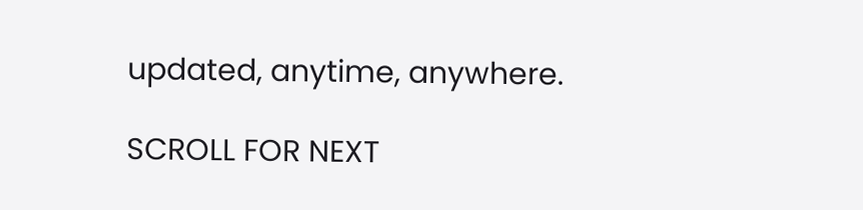updated, anytime, anywhere.

SCROLL FOR NEXT